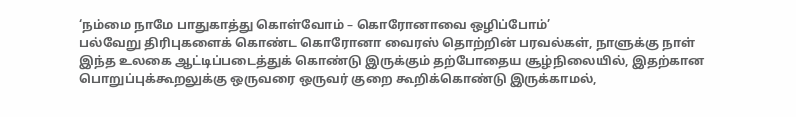‘நம்மை நாமே பாதுகாத்து கொள்வோம் – கொரோனாவை ஒழிப்போம்’
பல்வேறு திரிபுகளைக் கொண்ட கொரோனா வைரஸ் தொற்றின் பரவல்கள், நாளுக்கு நாள் இந்த உலகை ஆட்டிப்படைத்துக் கொண்டு இருக்கும் தற்போதைய சூழ்நிலையில், இதற்கான பொறுப்புக்கூறலுக்கு ஒருவரை ஒருவர் குறை கூறிக்கொண்டு இருக்காமல்,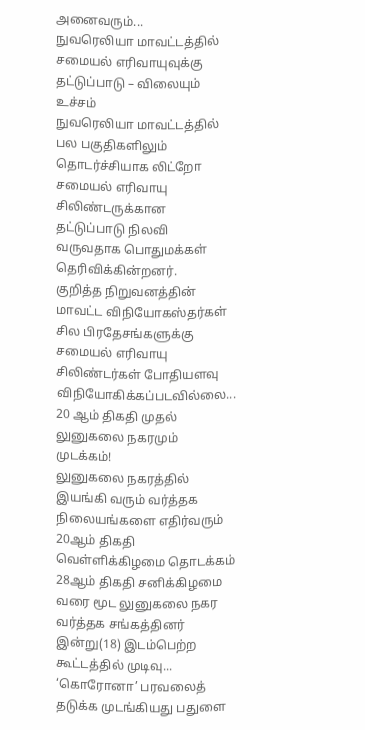அனைவரும்...
நுவரெலியா மாவட்டத்தில் சமையல் எரிவாயுவுக்கு தட்டுப்பாடு – விலையும் உச்சம்
நுவரெலியா மாவட்டத்தில் பல பகுதிகளிலும் தொடர்ச்சியாக லிட்றோ சமையல் எரிவாயு சிலிண்டருக்கான தட்டுப்பாடு நிலவி வருவதாக பொதுமக்கள் தெரிவிக்கின்றனர்.
குறித்த நிறுவனத்தின் மாவட்ட விநியோகஸ்தர்கள் சில பிரதேசங்களுக்கு சமையல் எரிவாயு சிலிண்டர்கள் போதியளவு விநியோகிக்கப்படவில்லை...
20 ஆம் திகதி முதல் லுனுகலை நகரமும் முடக்கம்!
லுனுகலை நகரத்தில் இயங்கி வரும் வர்த்தக நிலையங்களை எதிர்வரும் 20ஆம் திகதி வெள்ளிக்கிழமை தொடக்கம் 28ஆம் திகதி சனிக்கிழமை வரை மூட லுனுகலை நகர வர்த்தக சங்கத்தினர் இன்று(18) இடம்பெற்ற கூட்டத்தில் முடிவு...
‘கொரோனா’ பரவலைத் தடுக்க முடங்கியது பதுளை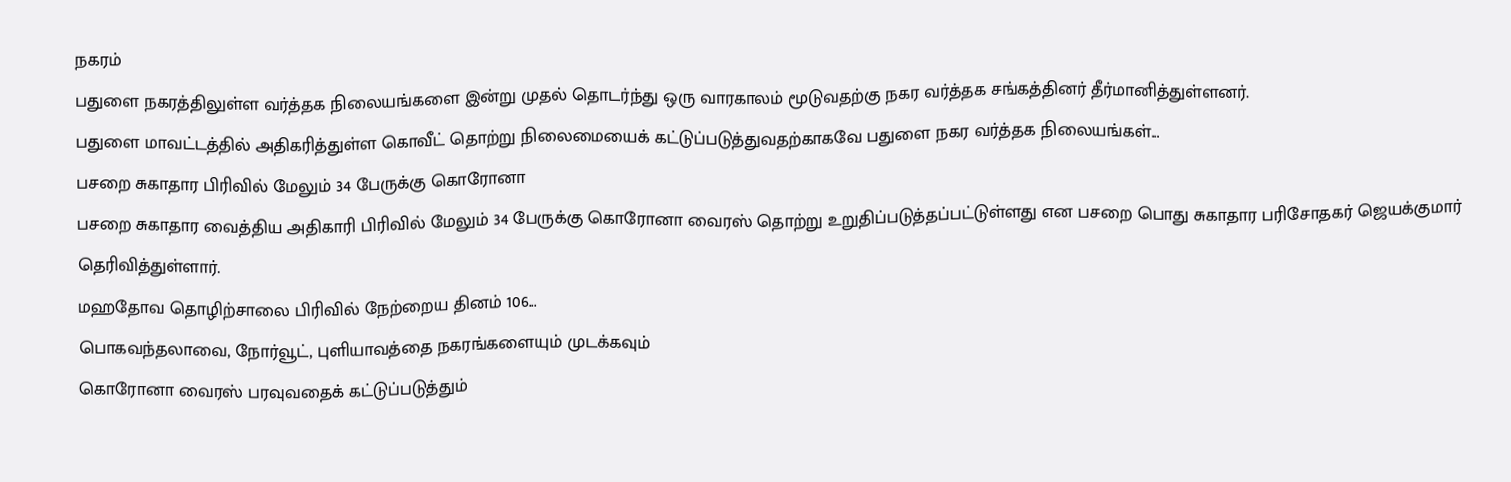நகரம்
பதுளை நகரத்திலுள்ள வர்த்தக நிலையங்களை இன்று முதல் தொடர்ந்து ஒரு வாரகாலம் மூடுவதற்கு நகர வர்த்தக சங்கத்தினர் தீர்மானித்துள்ளனர்.
பதுளை மாவட்டத்தில் அதிகரித்துள்ள கொவீட் தொற்று நிலைமையைக் கட்டுப்படுத்துவதற்காகவே பதுளை நகர வர்த்தக நிலையங்கள்...
பசறை சுகாதார பிரிவில் மேலும் 34 பேருக்கு கொரோனா
பசறை சுகாதார வைத்திய அதிகாரி பிரிவில் மேலும் 34 பேருக்கு கொரோனா வைரஸ் தொற்று உறுதிப்படுத்தப்பட்டுள்ளது என பசறை பொது சுகாதார பரிசோதகர் ஜெயக்குமார் தெரிவித்துள்ளார்.
மஹதோவ தொழிற்சாலை பிரிவில் நேற்றைய தினம் 106...
பொகவந்தலாவை, நோர்வூட், புளியாவத்தை நகரங்களையும் முடக்கவும்
கொரோனா வைரஸ் பரவுவதைக் கட்டுப்படுத்தும்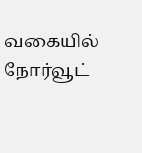வகையில் நோர்வூட்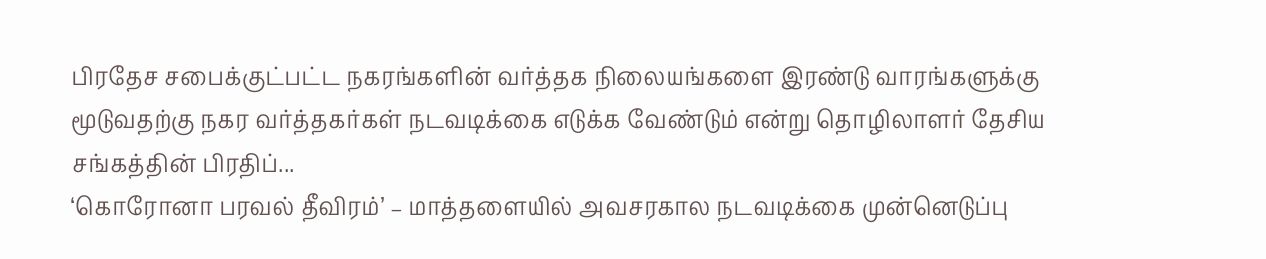பிரதேச சபைக்குட்பட்ட நகரங்களின் வர்த்தக நிலையங்களை இரண்டு வாரங்களுக்கு மூடுவதற்கு நகர வர்த்தகர்கள் நடவடிக்கை எடுக்க வேண்டும் என்று தொழிலாளர் தேசிய சங்கத்தின் பிரதிப்...
‘கொரோனா பரவல் தீவிரம்’ – மாத்தளையில் அவசரகால நடவடிக்கை முன்னெடுப்பு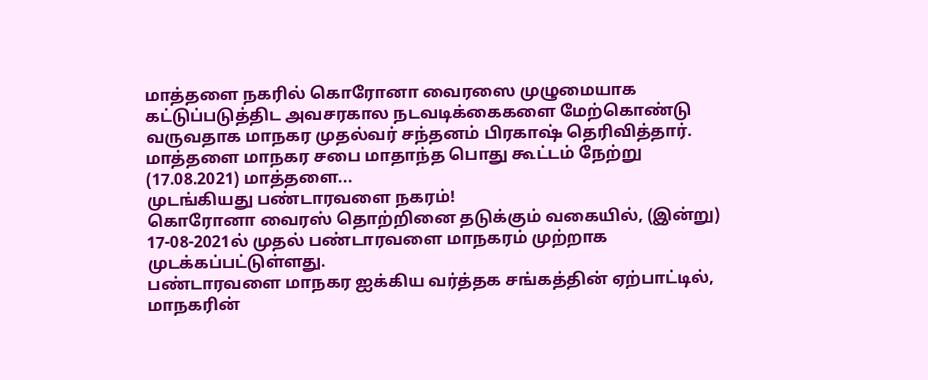மாத்தளை நகரில் கொரோனா வைரஸை முழுமையாக கட்டுப்படுத்திட அவசரகால நடவடிக்கைகளை மேற்கொண்டு வருவதாக மாநகர முதல்வர் சந்தனம் பிரகாஷ் தெரிவித்தார். மாத்தளை மாநகர சபை மாதாந்த பொது கூட்டம் நேற்று (17.08.2021) மாத்தளை...
முடங்கியது பண்டாரவளை நகரம்!
கொரோனா வைரஸ் தொற்றினை தடுக்கும் வகையில், (இன்று) 17-08-2021ல் முதல் பண்டாரவளை மாநகரம் முற்றாக முடக்கப்பட்டுள்ளது.
பண்டாரவளை மாநகர ஐக்கிய வர்த்தக சங்கத்தின் ஏற்பாட்டில், மாநகரின்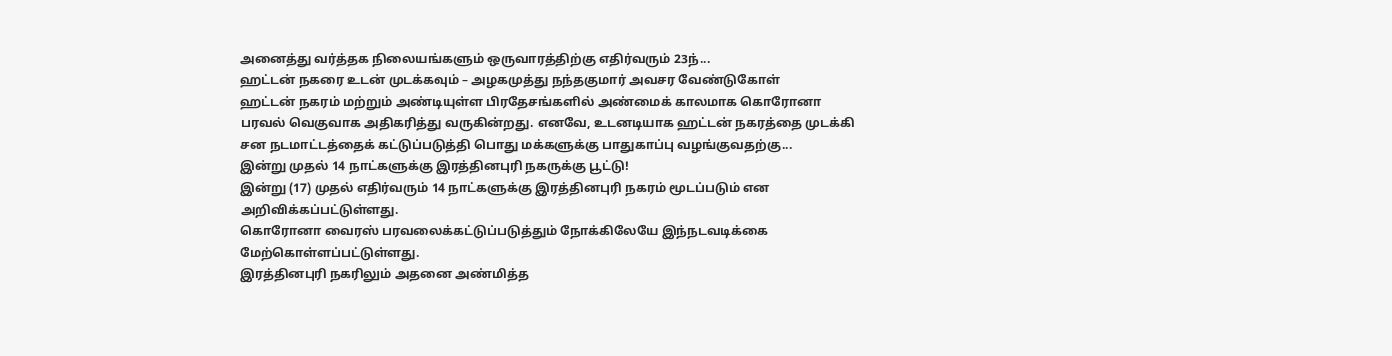அனைத்து வர்த்தக நிலையங்களும் ஒருவாரத்திற்கு எதிர்வரும் 23ந்...
ஹட்டன் நகரை உடன் முடக்கவும் – அழகமுத்து நந்தகுமார் அவசர வேண்டுகோள்
ஹட்டன் நகரம் மற்றும் அண்டியுள்ள பிரதேசங்களில் அண்மைக் காலமாக கொரோனா பரவல் வெகுவாக அதிகரித்து வருகின்றது. எனவே, உடனடியாக ஹட்டன் நகரத்தை முடக்கி சன நடமாட்டத்தைக் கட்டுப்படுத்தி பொது மக்களுக்கு பாதுகாப்பு வழங்குவதற்கு...
இன்று முதல் 14 நாட்களுக்கு இரத்தினபுரி நகருக்கு பூட்டு!
இன்று (17) முதல் எதிர்வரும் 14 நாட்களுக்கு இரத்தினபுரி நகரம் மூடப்படும் என அறிவிக்கப்பட்டுள்ளது.
கொரோனா வைரஸ் பரவலைக்கட்டுப்படுத்தும் நோக்கிலேயே இந்நடவடிக்கை மேற்கொள்ளப்பட்டுள்ளது.
இரத்தினபுரி நகரிலும் அதனை அண்மித்த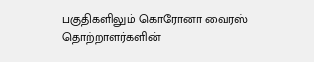பகுதிகளிலும் கொரோனா வைரஸ் தொற்றாளர்களின்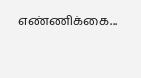எண்ணிக்கை...